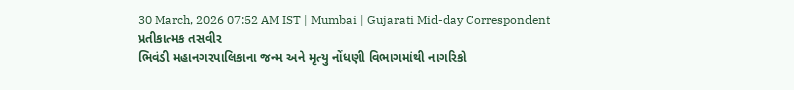30 March, 2026 07:52 AM IST | Mumbai | Gujarati Mid-day Correspondent
પ્રતીકાત્મક તસવીર
ભિવંડી મહાનગરપાલિકાના જન્મ અને મૃત્યુ નોંધણી વિભાગમાંથી નાગરિકો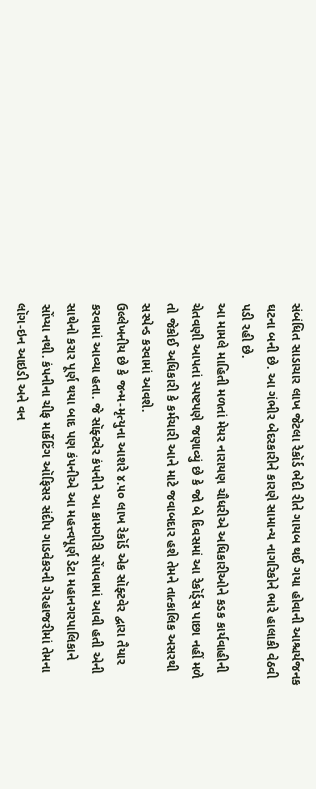સંબંધિત સાડાચાર લાખ જેટલા રેકૉર્ડ ભેદી રીતે ગાયબ થઈ ગયા હોવાની આશ્ચર્યજનક ઘટના બની છે. આ ગંભીર બેદરકારીને કારણે સામાન્ય નાગરિકોને ભારે હાલાકી વેઠવી પડી રહી છે.
આ મામલે માહિતી મળતાં મેયર નારાયણ ચૌધરીએ અધિકારીઓને કડક કાર્યવાહીની ચેતવણી આપતાં સ્પષ્ટપણે જણાવ્યું છે કે જો બે દિવસમાં આ રેકૉર્ડ્સ પાછા નહીં મળે તો જેકોઈ અધિકારી કે કર્મચારી આને માટે જવાબદાર હશે તેમને તાત્કાલિક અસરથી સસ્પેન્ડ કરવામાં આવશે.
ઉલ્લેખનીય છે કે જન્મ-મૃત્યુના આશરે ૪.૫૦ લાખ રેકૉર્ડ એક સૉફ્ટવેર દ્વારા તૈયાર કરવામાં આવ્યા હતા. જે સૉફ્ટવેર કંપનીને આ કામગીરી સોંપવામાં આવી હતી એની સાથેનો કરાર પૂર્ણ થયા બાદ પણ કંપનીએ આ મહત્ત્વપૂર્ણ ડેટા મહાનગરપાલિકાને સોંપ્યા નથી. કંપનીના ચીફ માર્કેટિંગ ઑફિસર સંદીપ ગાડવેકરની ગેરહાજરીમાં તેમના લૉગ-ઇન આઇડી અને વન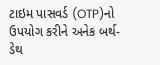ટાઇમ પાસવર્ડ (OTP)નો ઉપયોગ કરીને અનેક બર્થ-ડેથ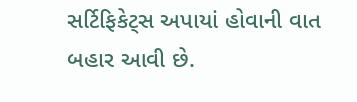સર્ટિફિકેટ્સ અપાયાં હોવાની વાત બહાર આવી છે.